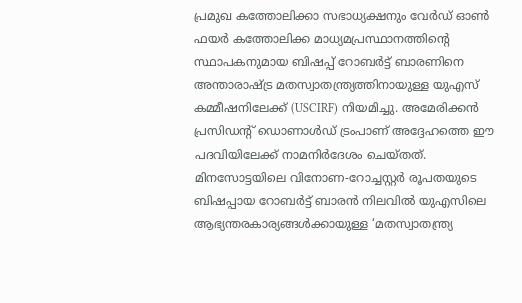പ്രമുഖ കത്തോലിക്കാ സഭാധ്യക്ഷനും വേർഡ് ഓൺ ഫയർ കത്തോലിക്ക മാധ്യമപ്രസ്ഥാനത്തിന്റെ സ്ഥാപകനുമായ ബിഷപ്പ് റോബർട്ട് ബാരണിനെ അന്താരാഷ്ട്ര മതസ്വാതന്ത്ര്യത്തിനായുള്ള യുഎസ് കമ്മീഷനിലേക്ക് (USCIRF) നിയമിച്ചു. അമേരിക്കൻ പ്രസിഡന്റ് ഡൊണാൾഡ് ട്രംപാണ് അദ്ദേഹത്തെ ഈ പദവിയിലേക്ക് നാമനിർദേശം ചെയ്തത്.
മിനസോട്ടയിലെ വിനോണ-റോച്ചസ്റ്റർ രൂപതയുടെ ബിഷപ്പായ റോബർട്ട് ബാരൻ നിലവിൽ യുഎസിലെ ആഭ്യന്തരകാര്യങ്ങൾക്കായുള്ള ‘മതസ്വാതന്ത്ര്യ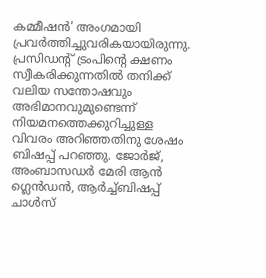കമ്മീഷൻ’ അംഗമായി പ്രവർത്തിച്ചുവരികയായിരുന്നു. പ്രസിഡന്റ് ട്രംപിന്റെ ക്ഷണം സ്വീകരിക്കുന്നതിൽ തനിക്ക് വലിയ സന്തോഷവും അഭിമാനവുമുണ്ടെന്ന് നിയമനത്തെക്കുറിച്ചുള്ള വിവരം അറിഞ്ഞതിനു ശേഷം ബിഷപ്പ് പറഞ്ഞു. ജോർജ്, അംബാസഡർ മേരി ആൻ ഗ്ലെൻഡൻ, ആർച്ച്ബിഷപ്പ് ചാൾസ്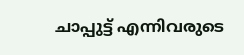ചാപ്പുട്ട് എന്നിവരുടെ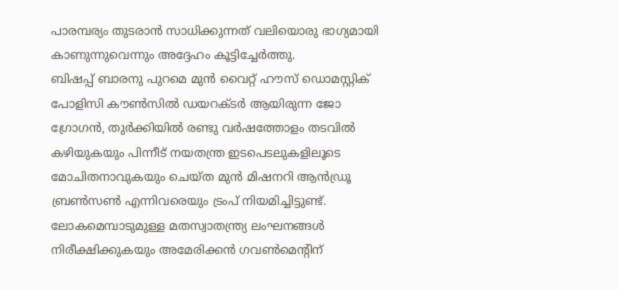പാരമ്പര്യം തുടരാൻ സാധിക്കുന്നത് വലിയൊരു ഭാഗ്യമായി കാണുന്നുവെന്നും അദ്ദേഹം കൂട്ടിച്ചേർത്തു.
ബിഷപ്പ് ബാരനു പുറമെ മുൻ വൈറ്റ് ഹൗസ് ഡൊമസ്റ്റിക് പോളിസി കൗൺസിൽ ഡയറക്ടർ ആയിരുന്ന ജോ ഗ്രോഗൻ, തുർക്കിയിൽ രണ്ടു വർഷത്തോളം തടവിൽ കഴിയുകയും പിന്നീട് നയതന്ത്ര ഇടപെടലുകളിലൂടെ മോചിതനാവുകയും ചെയ്ത മുൻ മിഷനറി ആൻഡ്രൂ ബ്രൺസൺ എന്നിവരെയും ട്രംപ് നിയമിച്ചിട്ടുണ്ട്.
ലോകമെമ്പാടുമുള്ള മതസ്വാതന്ത്ര്യ ലംഘനങ്ങൾ നിരീക്ഷിക്കുകയും അമേരിക്കൻ ഗവൺമെന്റിന്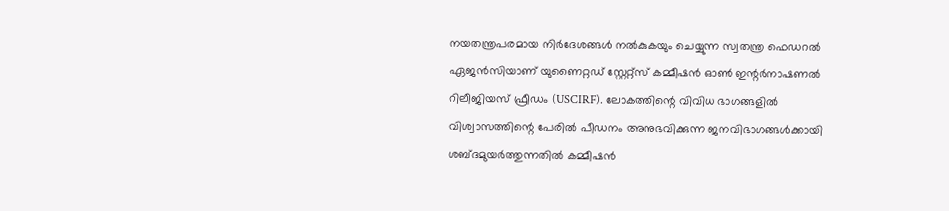നയതന്ത്രപരമായ നിർദേശങ്ങൾ നൽകുകയും ചെയ്യുന്ന സ്വതന്ത്ര ഫെഡറൽ ഏജൻസിയാണ് യുണൈറ്റഡ് സ്റ്റേറ്റ്സ് കമ്മീഷൻ ഓൺ ഇന്റർനാഷണൽ റിലീജിയസ് ഫ്രീഡം (USCIRF). ലോകത്തിന്റെ വിവിധ ഭാഗങ്ങളിൽ വിശ്വാസത്തിന്റെ പേരിൽ പീഡനം അനുഭവിക്കുന്ന ജനവിഭാഗങ്ങൾക്കായി ശബ്ദമുയർത്തുന്നതിൽ കമ്മീഷൻ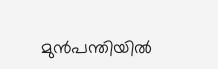മുൻപന്തിയിൽ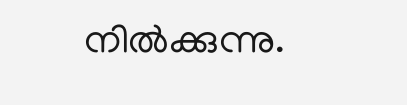നിൽക്കുന്നു.